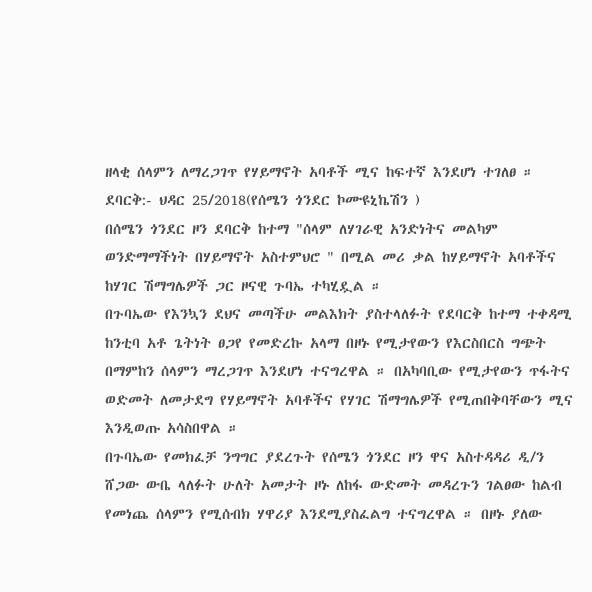ዘላቂ ሰላምን ለማረጋገጥ የሃይማኖት አባቶች ሚና ከፍተኛ እንደሆነ ተገለፀ ።
ደባርቅ:- ህዳር 25/2018(የሰሜን ጎንደር ኮሙዩኒኬሽን )
በሰሜን ጎንደር ዞን ደባርቅ ከተማ "ሰላም ለሃገራዊ አንድነትና መልካም ወንድማማችነት በሃይማኖት አስተምህሮ " በሚል መሪ ቃል ከሃይማኖት አባቶችና ከሃገር ሽማግሌዎች ጋር ዞናዊ ጉባኤ ተካሂዷል ።
በጉባኤው የእንኳን ደህና መጣችሁ መልእክት ያስተላለፉት የደባርቅ ከተማ ተቀዳሚ ከንቲባ አቶ ጌትነት ፀጋየ የመድረኩ አላማ በዞኑ የሚታየውን የእርስበርስ ግጭት በማምከን ሰላምን ማረጋገጥ እንደሆነ ተናግረዋል ። በአካባቢው የሚታየውን ጥፋትና ወድመት ለመታደግ የሃይማኖት አባቶችና የሃገር ሽማግሌዎች የሚጠበቅባቸውን ሚና እንዲወጡ አሳስበዋል ።
በጉባኤው የመክፈቻ ንግግር ያደረጉት የሰሜን ጎንደር ዞን ዋና አስተዳዳሪ ዲ/ን ሸጋው ውቤ ላለፉት ሁለት አመታት ዞኑ ለከፋ ውድመት መዳረጉን ገልፀው ከልብ የመነጨ ሰላምን የሚሰብክ ሃዋሪያ እንደሚያስፈልግ ተናግረዋል ። በዞኑ ያለው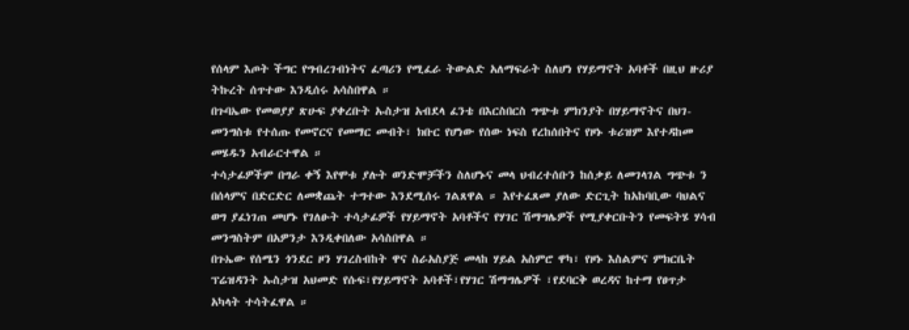የሰላም እጦት ችግር የግብረገብነትና ፈጣሪን የሚፈራ ትውልድ አለማፍራት ስለሆነ የሃይማኖት አባቶች በዚህ ዙሪያ ትኩረት ሰጥተው እንዲሰሩ አሳስበዋል ።
በጉባኤው የመወያያ ጽሁፍ ያቀረቡት ኡስታዝ አብደላ ፈንቴ በእርስበርስ ግጭቱ ምክንያት በሃይማኖትና በህገ-መንግስቱ የተሰጡ የመኖርና የመማር መብት፣ ክቡር የሆነው የሰው ነፍስ የረከሰበትና የዞኑ ቱሪዝም እየተዳከመ መሄዱን አብራርተዋል ።
ተሳታፊዎችም በግራ ቀኝ እየሞቱ ያሉት ወንድሞቻችን ስለሆኑና መላ ህብረተሰቡን ከሰቃይ ለመገላገል ግጭቱ ን በሰላምና በድርድር ለመቋጨት ተግተው እንደሚሰሩ ገልጸዋል ። እየተፈጸመ ያለው ድርጊት ከአከባቢው ባህልና ወግ ያፈነገጠ መሆኑ የገለፁት ተሳታፊዎች የሃይማኖት አባቶችና የሃገር ሽማግሌዎች የሚያቀርቡትን የመፍትሄ ሃሳብ መንግስትም በአዎንታ እንዲቀበለው አሳስበዋል ።
በጉኤው የሰሜን ጎንደር ዞን ሃገረስብከት ዋና ስራአስያጅ መላከ ሃይል አስምሮ ዋካ፣ የዞኑ እስልምና ምክርቤት ፕሬዝዳንት ኡስታዝ አህመድ የሱፍ፣የሃይማኖት አባቶች፣የሃገር ሽማግሌዎች ፣የደባርቅ ወረዳና ከተማ የፀጥታ አካላት ተሳትፈዋል ።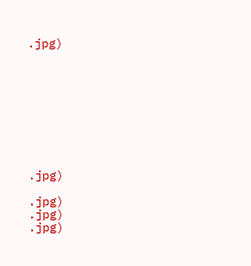.jpg)









.jpg)

.jpg)
.jpg)
.jpg)